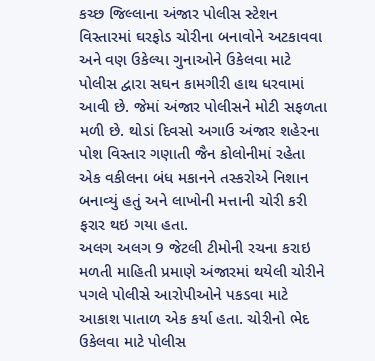કચ્છ જિલ્લાના અંજાર પોલીસ સ્ટેશન વિસ્તારમાં ઘરફોડ ચોરીના બનાવોને અટકાવવા અને વણ ઉકેલ્યા ગુનાઓને ઉકેલવા માટે પોલીસ દ્વારા સઘન કામગીરી હાથ ધરવામાં આવી છે. જેમાં અંજાર પોલીસને મોટી સફળતા મળી છે. થોડાં દિવસો અગાઉ અંજાર શહેરના પોશ વિસ્તાર ગણાતી જૈન કોલોનીમાં રહેતા એક વકીલના બંધ મકાનને તસ્કરોએ નિશાન બનાવ્યું હતું અને લાખોની મત્તાની ચોરી કરી ફરાર થઇ ગયા હતા.
અલગ અલગ 9 જેટલી ટીમોની રચના કરાઇ
મળતી માહિતી પ્રમાણે અંજારમાં થયેલી ચોરીને પગલે પોલીસે આરોપીઓને પકડવા માટે આકાશ પાતાળ એક કર્યા હતા. ચોરીનો ભેદ ઉકેલવા માટે પોલીસ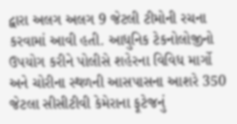દ્વારા અલગ અલગ 9 જેટલી ટીમોની રચના કરવામાં આવી હતી. આધુનિક ટેકનોલોજીનો ઉપયોગ કરીને પોલીસે શહેરના વિવિધ માર્ગો અને ચોરીના સ્થળની આસપાસના આશરે 350 જેટલા સીસીટીવી કેમેરાના ફૂટેજનું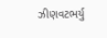ઝીણવટભર્યુ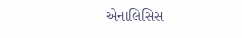એનાલિસિસ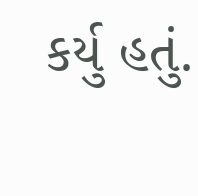કર્યુ હતું.